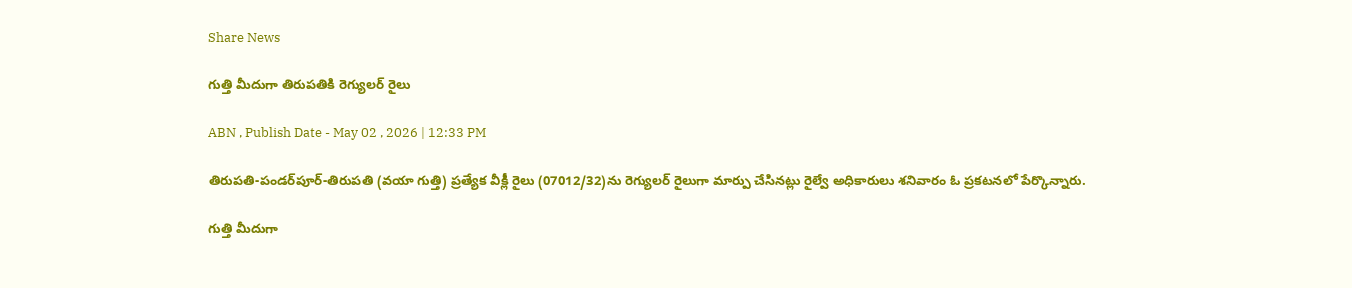Share News

గుత్తి మీదుగా తిరుపతికి రెగ్యులర్‌ రైలు

ABN , Publish Date - May 02 , 2026 | 12:33 PM

తిరుపతి-పండర్‌పూర్‌-తిరుపతి (వయా గుత్తి) ప్రత్యేక వీక్లీ రైలు (07012/32)ను రెగ్యులర్‌ రైలుగా మార్పు చేసినట్లు రైల్వే అధికారులు శనివారం ఓ ప్రకటనలో పేర్కొన్నారు.

గుత్తి మీదుగా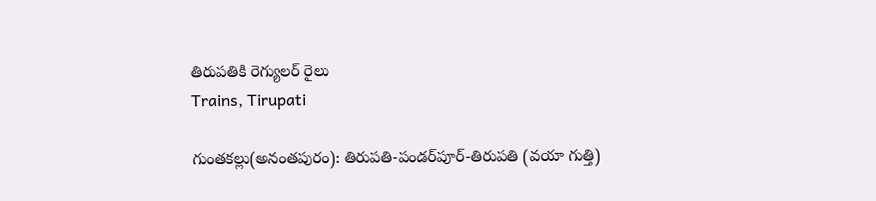తిరుపతికి రెగ్యులర్‌ రైలు
Trains, Tirupati

గుంతకల్లు(అనంతపురం): తిరుపతి-పండర్‌పూర్‌-తిరుపతి (వయా గుత్తి)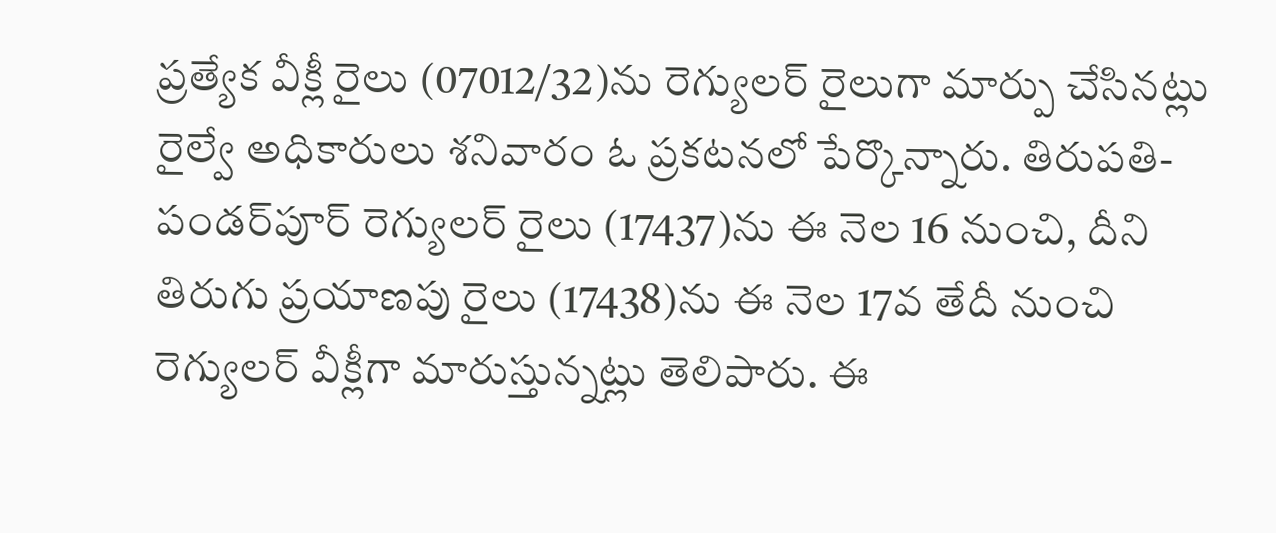ప్రత్యేక వీక్లీ రైలు (07012/32)ను రెగ్యులర్‌ రైలుగా మార్పు చేసినట్లు రైల్వే అధికారులు శనివారం ఓ ప్రకటనలో పేర్కొన్నారు. తిరుపతి-పండర్‌పూర్‌ రెగ్యులర్‌ రైలు (17437)ను ఈ నెల 16 నుంచి, దీని తిరుగు ప్రయాణపు రైలు (17438)ను ఈ నెల 17వ తేదీ నుంచి రెగ్యులర్‌ వీక్లీగా మారుస్తున్నట్లు తెలిపారు. ఈ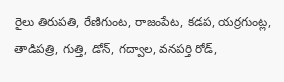రైలు తిరుపతి, రేణిగుంట, రాజంపేట, కడప, యర్రగుంట్ల, తాడిపత్రి, గుత్తి, డోన్‌, గద్వాల, వనపర్తి రోడ్‌,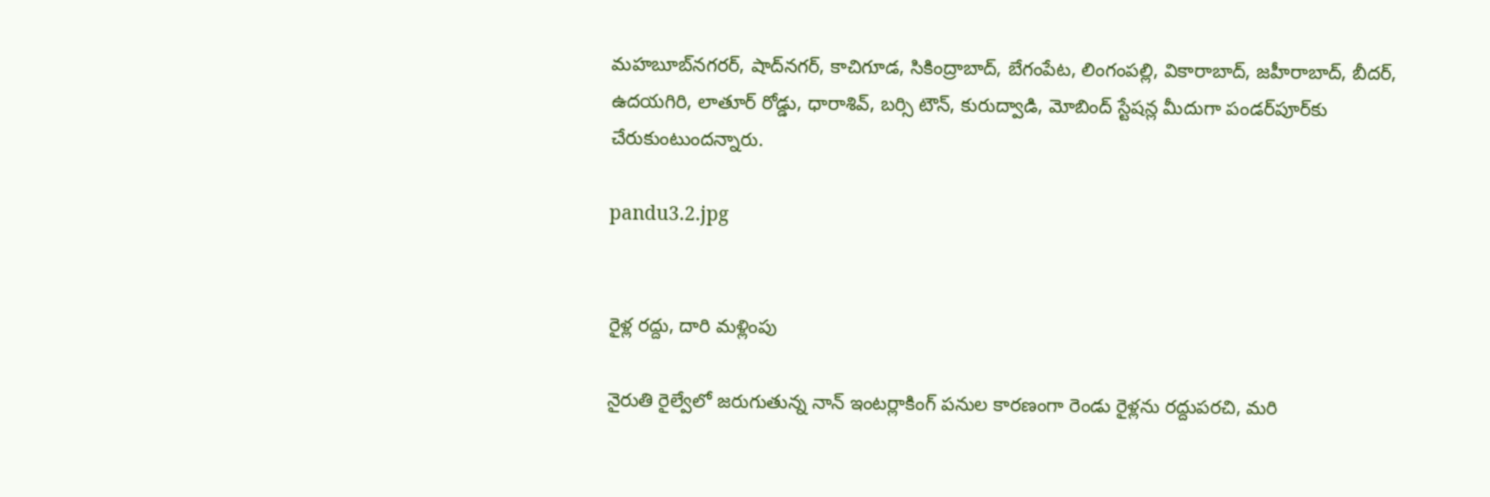మహబూబ్‌నగరర్‌, షాద్‌నగర్‌, కాచిగూడ, సికింద్రాబాద్‌, బేగంపేట, లింగంపల్లి, వికారాబాద్‌, జహీరాబాద్‌, బీదర్‌, ఉదయగిరి, లాతూర్‌ రోడ్డు, ధారాశివ్‌, బర్సి టౌన్‌, కురుద్వాడి, మోబింద్‌ స్టేషన్ల మీదుగా పండర్‌పూర్‌కు చేరుకుంటుందన్నారు.

pandu3.2.jpg


రైళ్ల రద్దు, దారి మళ్లింపు

నైరుతి రైల్వేలో జరుగుతున్న నాన్‌ ఇంటర్లాకింగ్‌ పనుల కారణంగా రెండు రైళ్లను రద్దుపరచి, మరి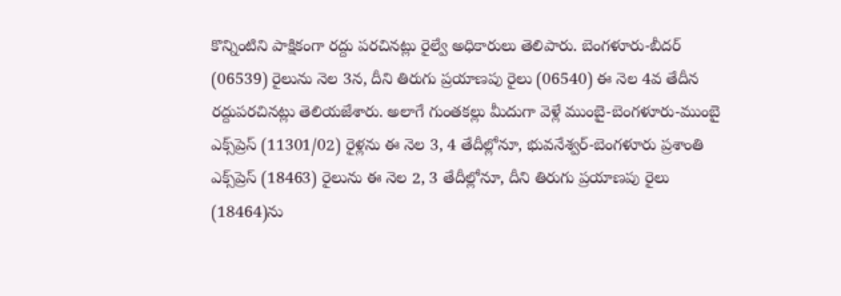కొన్నింటిని పాక్షికంగా రద్దు పరచినట్లు రైల్వే అధికారులు తెలిపారు. బెంగళూరు-బీదర్‌ (06539) రైలును నెల 3న, దీని తిరుగు ప్రయాణపు రైలు (06540) ఈ నెల 4వ తేదీన రద్దుపరచినట్లు తెలియజేశారు. అలాగే గుంతకల్లు మీదుగా వెళ్లే ముంబై-బెంగళూరు-ముంబై ఎక్స్‌ప్రెస్‌ (11301/02) రైళ్లను ఈ నెల 3, 4 తేదీల్లోనూ, భువనేశ్వర్‌-బెంగళూరు ప్రశాంతి ఎక్స్‌ప్రెస్‌ (18463) రైలును ఈ నెల 2, 3 తేదీల్లోనూ, దీని తిరుగు ప్రయాణపు రైలు (18464)ను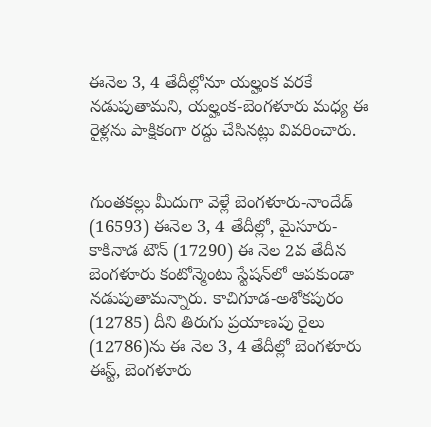ఈనెల 3, 4 తేదీల్లోనూ యల్హంక వరకే నడుపుతామని, యల్హంక-బెంగళూరు మధ్య ఈ రైళ్లను పాక్షికంగా రద్దు చేసినట్లు వివరించారు.


గుంతకల్లు మీదుగా వెళ్లే బెంగళూరు-నాందేడ్‌ (16593) ఈనెల 3, 4 తేదీల్లో, మైసూరు-కాకినాడ టౌన్‌ (17290) ఈ నెల 2వ తేదీన బెంగళూరు కంటోన్మెంటు స్టేషన్‌లో ఆపకుండా నడుపుతామన్నారు. కాచిగూడ-అశోకపురం (12785) దీని తిరుగు ప్రయాణపు రైలు (12786)ను ఈ నెల 3, 4 తేదీల్లో బెంగళూరు ఈస్ట్‌, బెంగళూరు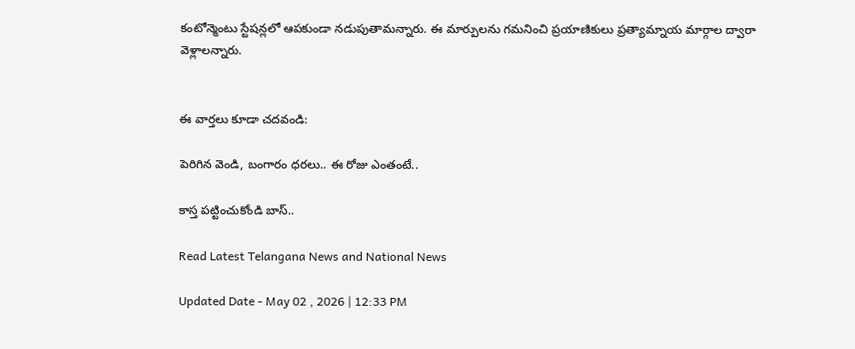కంటోన్మెంటు స్టేషన్లలో ఆపకుండా నడుపుతామన్నారు. ఈ మార్పులను గమనించి ప్రయాణికులు ప్రత్యామ్నాయ మార్గాల ద్వారా వెళ్లాలన్నారు.


ఈ వార్తలు కూడా చదవండి:

పెరిగిన వెండి, బంగారం ధరలు.. ఈ రోజు ఎంతంటే..

కాస్త పట్టించుకోండి బాస్‌..

Read Latest Telangana News and National News

Updated Date - May 02 , 2026 | 12:33 PM